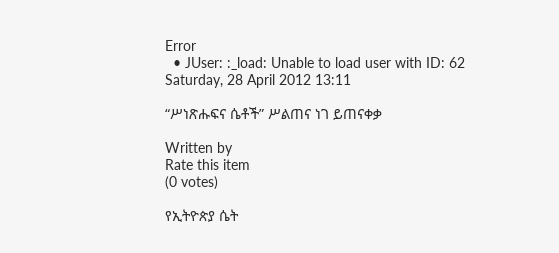Error
  • JUser: :_load: Unable to load user with ID: 62
Saturday, 28 April 2012 13:11

“ሥነጽሑፍና ሴቶች” ሥልጠና ነገ ይጠናቀቃ

Written by
Rate this item
(0 votes)

የኢትዮጵያ ሴት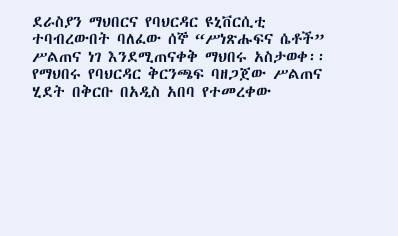ደራስያን ማህበርና የባህርዳር ዩኒቨርሲቲ ተባብረውበት ባለፈው ሰኞ “ሥነጽሑፍና ሴቶች” ሥልጠና ነገ እንደሚጠናቀቅ ማህበሩ አስታወቀ፡፡ የማህበሩ የባህርዳር ቅርንጫፍ ባዘጋጀው ሥልጠና ሂደት በቅርቡ በአዲስ አበባ የተመረቀው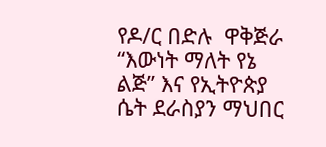የዶ/ር በድሉ  ዋቅጅራ “እውነት ማለት የኔ ልጅ” እና የኢትዮጵያ ሴት ደራስያን ማህበር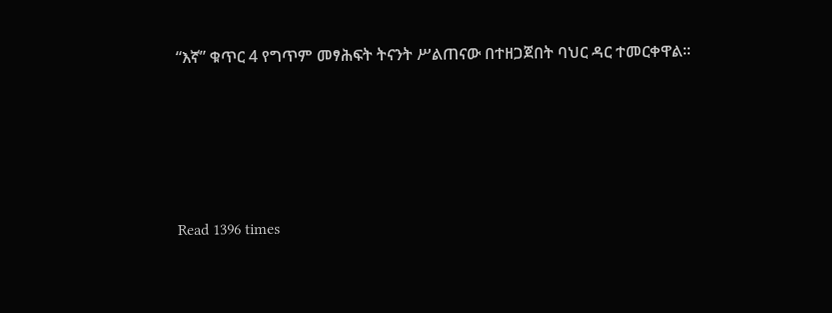“እኛ” ቁጥር 4 የግጥም መፃሕፍት ትናንት ሥልጠናው በተዘጋጀበት ባህር ዳር ተመርቀዋል፡፡





Read 1396 times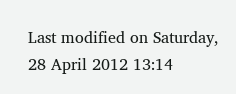Last modified on Saturday, 28 April 2012 13:14